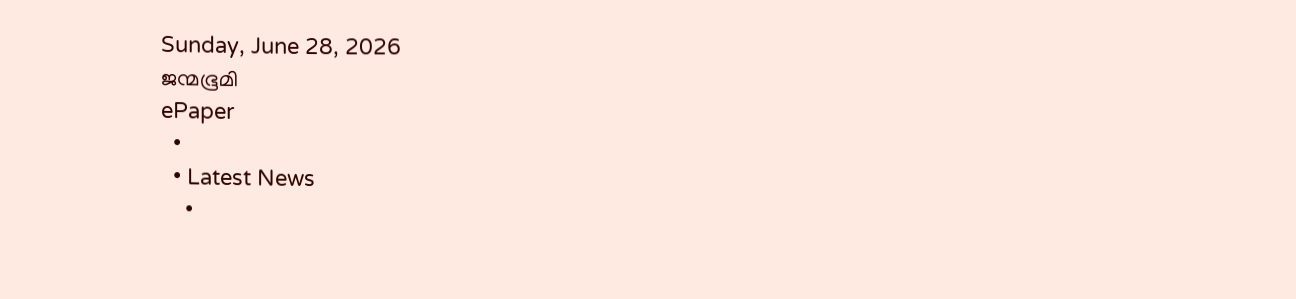Sunday, June 28, 2026
ജന്മഭൂമി
ePaper
  •
  • Latest News
    •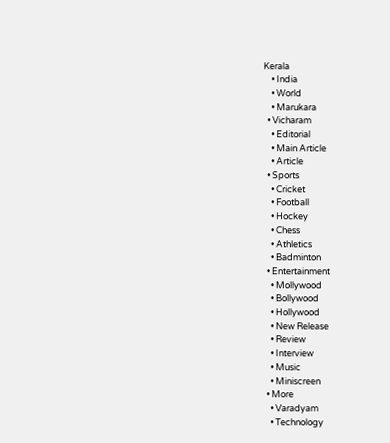Kerala
    • India
    • World
    • Marukara
  • Vicharam
    • Editorial
    • Main Article
    • Article
  • Sports
    • Cricket
    • Football
    • Hockey
    • Chess
    • Athletics
    • Badminton
  • Entertainment
    • Mollywood
    • Bollywood
    • Hollywood
    • New Release
    • Review
    • Interview
    • Music
    • Miniscreen
  • More
    • Varadyam
    • Technology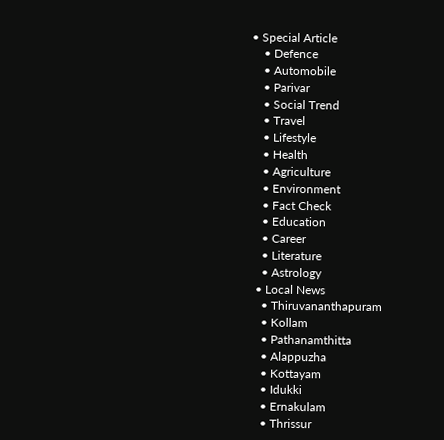• Special Article
    • Defence
    • Automobile
    • Parivar
    • Social Trend
    • Travel
    • Lifestyle
    • Health
    • Agriculture
    • Environment
    • Fact Check
    • Education
    • Career
    • Literature
    • Astrology
  • Local News
    • Thiruvananthapuram
    • Kollam
    • Pathanamthitta
    • Alappuzha
    • Kottayam
    • Idukki
    • Ernakulam
    • Thrissur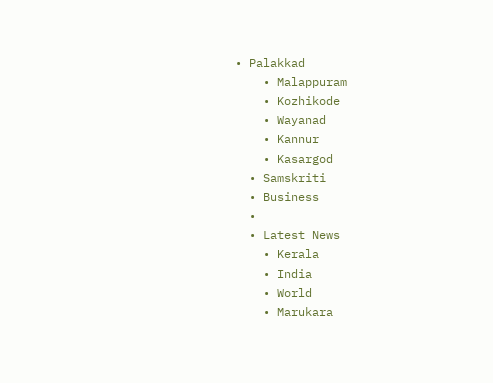• Palakkad
    • Malappuram
    • Kozhikode
    • Wayanad
    • Kannur
    • Kasargod
  • Samskriti
  • Business
  •
  • Latest News
    • Kerala
    • India
    • World
    • Marukara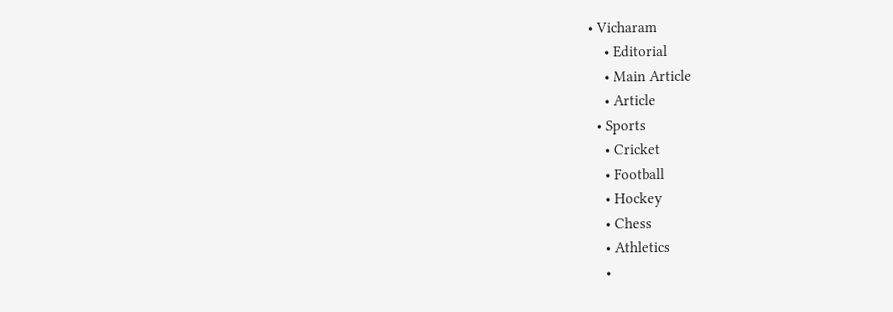• Vicharam
    • Editorial
    • Main Article
    • Article
  • Sports
    • Cricket
    • Football
    • Hockey
    • Chess
    • Athletics
    •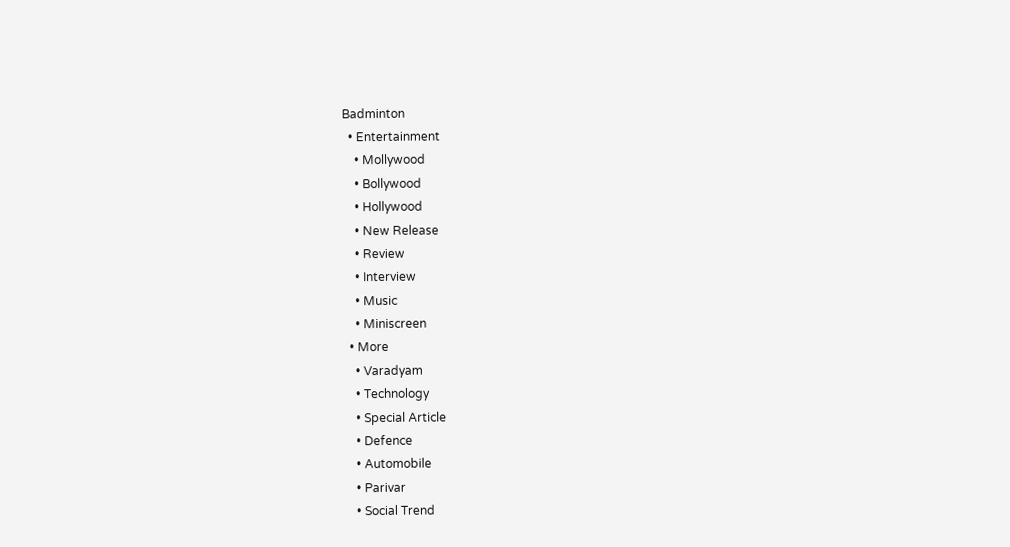Badminton
  • Entertainment
    • Mollywood
    • Bollywood
    • Hollywood
    • New Release
    • Review
    • Interview
    • Music
    • Miniscreen
  • More
    • Varadyam
    • Technology
    • Special Article
    • Defence
    • Automobile
    • Parivar
    • Social Trend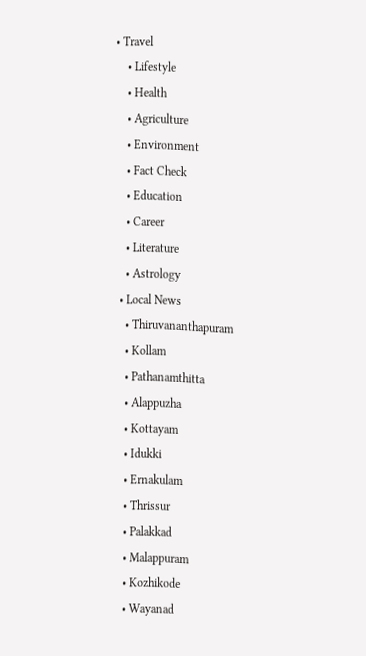• Travel
    • Lifestyle
    • Health
    • Agriculture
    • Environment
    • Fact Check
    • Education
    • Career
    • Literature
    • Astrology
  • Local News
    • Thiruvananthapuram
    • Kollam
    • Pathanamthitta
    • Alappuzha
    • Kottayam
    • Idukki
    • Ernakulam
    • Thrissur
    • Palakkad
    • Malappuram
    • Kozhikode
    • Wayanad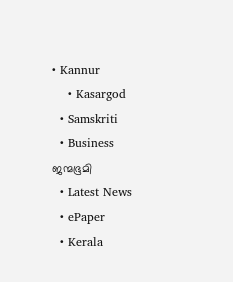• Kannur
    • Kasargod
  • Samskriti
  • Business
ജന്മഭൂമി
  • Latest News
  • ePaper
  • Kerala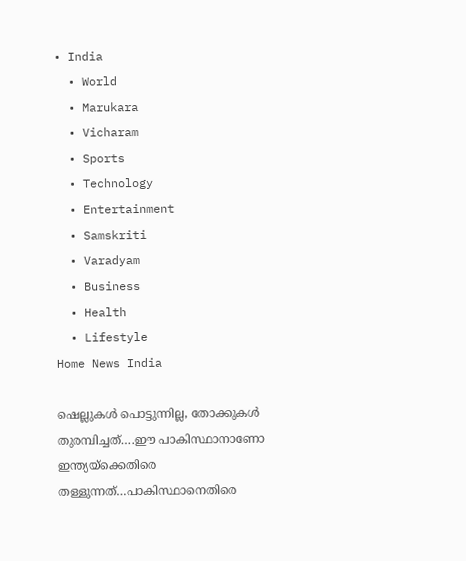• India
  • World
  • Marukara
  • Vicharam
  • Sports
  • Technology
  • Entertainment
  • Samskriti
  • Varadyam
  • Business
  • Health
  • Lifestyle
Home News India

ഷെല്ലുകള്‍ പൊട്ടുന്നില്ല, തോക്കുകള്‍ തുരമ്പിച്ചത്….ഈ പാകിസ്ഥാനാണോ ഇന്ത്യയ്‌ക്കെതിരെ തള്ളുന്നത്…പാകിസ്ഥാനെതിരെ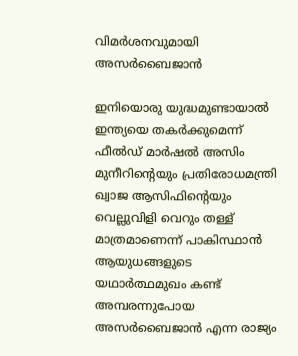വിമര്‍ശനവുമായി അസര്‍ബൈജാന്‍

ഇനിയൊരു യുദ്ധമുണ്ടായാല്‍ ഇന്ത്യയെ തകര്‍ക്കുമെന്ന് ഫീല്‍ഡ് മാര്‍ഷല്‍ അസിം മുനീറിന്റെയും പ്രതിരോധമന്ത്രി ഖ്വാജ ആസിഫിന്റെയും വെല്ലുവിളി വെറും തള്ള് മാത്രമാണെന്ന് പാകിസ്ഥാന്‍ ആയുധങ്ങളുടെ യഥാര്‍ത്ഥമുഖം കണ്ട് അമ്പരന്നുപോയ അസര്‍ബൈജാന്‍ എന്ന രാജ്യം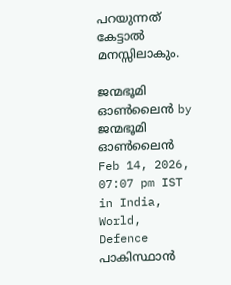പറയുന്നത് കേട്ടാല്‍ മനസ്സിലാകും.

ജന്മഭൂമി ഓണ്‍ലൈന്‍ by ജന്മഭൂമി ഓണ്‍ലൈന്‍
Feb 14, 2026, 07:07 pm IST
in India, World, Defence
പാകിസ്ഥാന്‍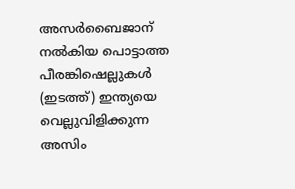അസര്‍ബൈജാന് നല്‍കിയ പൊട്ടാത്ത പീരങ്കിഷെല്ലുകള്‍ (ഇടത്ത്) ഇന്ത്യയെ വെല്ലുവിളിക്കുന്ന അസിം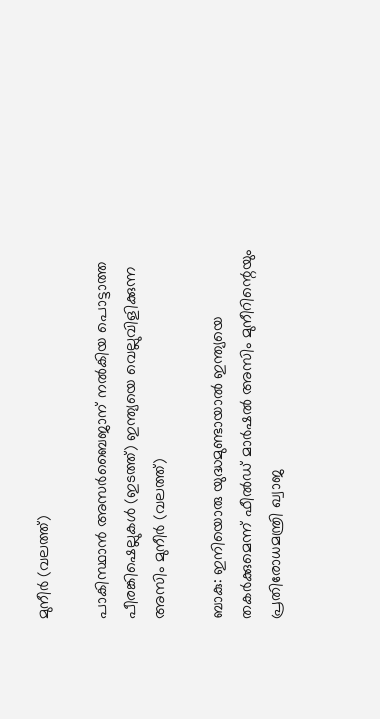മുനീര്‍ (വലത്ത്)

പാകിസ്ഥാന്‍ അസര്‍ബൈജാന് നല്‍കിയ പൊട്ടാത്ത പീരങ്കിഷെല്ലുകള്‍ (ഇടത്ത്) ഇന്ത്യയെ വെല്ലുവിളിക്കുന്ന അസിം മുനീര്‍ (വലത്ത്)

ബാകു: ഇനിയൊരു യുദ്ധമുണ്ടായാല്‍ ഇന്ത്യയെ തകര്‍ക്കുമെന്ന് ഫീല്‍ഡ് മാര്‍ഷല്‍ അസിം മുനീറിന്റെയും പ്രതിരോധമന്ത്രി ഖ്വാജ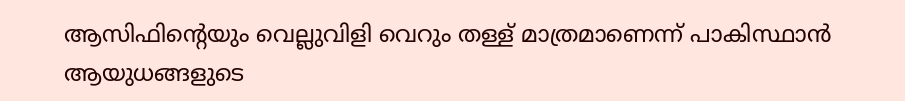ആസിഫിന്റെയും വെല്ലുവിളി വെറും തള്ള് മാത്രമാണെന്ന് പാകിസ്ഥാന്‍ ആയുധങ്ങളുടെ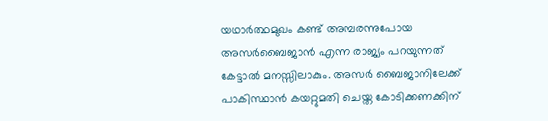യഥാര്‍ത്ഥമുഖം കണ്ട് അമ്പരന്നുപോയ അസര്‍ബൈജാന്‍ എന്ന രാജ്യം പറയുന്നത് കേട്ടാല്‍ മനസ്സിലാകും. അസര്‍ ബൈജാനിലേക്ക് പാകിസ്ഥാന്‍ കയറ്റുമതി ചെയ്ത കോടിക്കണക്കിന്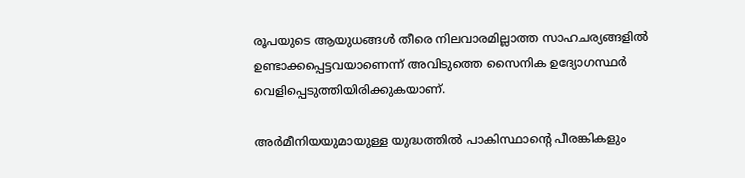രൂപയുടെ ആയുധങ്ങള്‍ തീരെ നിലവാരമില്ലാത്ത സാഹചര്യങ്ങളില്‍ ഉണ്ടാക്കപ്പെട്ടവയാണെന്ന് അവിടുത്തെ സൈനിക ഉദ്യോഗസ്ഥര്‍ വെളിപ്പെടുത്തിയിരിക്കുകയാണ്.

അര്‍മീനിയയുമായുള്ള യുദ്ധത്തില്‍ പാകിസ്ഥാന്റെ പീരങ്കികളും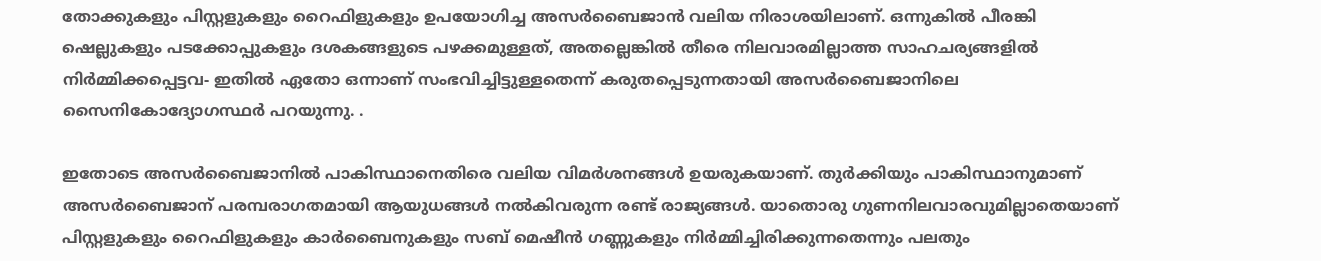തോക്കുകളും പിസ്റ്റളുകളും റൈഫിളുകളും ഉപയോഗിച്ച അസര്‍ബൈജാന്‍ വലിയ നിരാശയിലാണ്. ഒന്നുകില്‍ പീരങ്കി ഷെല്ലുകളും പടക്കോപ്പുകളും ദശകങ്ങളുടെ പഴക്കമുള്ളത്, അതല്ലെങ്കില്‍ തീരെ നിലവാരമില്ലാത്ത സാഹചര്യങ്ങളില്‍ നിര്‍മ്മിക്കപ്പെട്ടവ- ഇതില്‍ ഏതോ ഒന്നാണ് സംഭവിച്ചിട്ടുള്ളതെന്ന് കരുതപ്പെടുന്നതായി അസര്‍ബൈജാനിലെ സൈനികോദ്യോഗസ്ഥര്‍ പറയുന്നു. .

ഇതോടെ അസര്‍ബൈജാനില്‍ പാകിസ്ഥാനെതിരെ വലിയ വിമര്‍ശനങ്ങള്‍ ഉയരുകയാണ്. തുര്‍ക്കിയും പാകിസ്ഥാനുമാണ് അസര്‍ബൈജാന് പരമ്പരാഗതമായി ആയുധങ്ങള്‍ നല്‍കിവരുന്ന രണ്ട് രാജ്യങ്ങള്‍. യാതൊരു ഗുണനിലവാരവുമില്ലാതെയാണ് പിസ്റ്റളുകളും റൈഫിളുകളും കാര്‍ബൈനുകളും സബ് മെഷീന്‍ ഗണ്ണുകളും നിര്‍മ്മിച്ചിരിക്കുന്നതെന്നും പലതും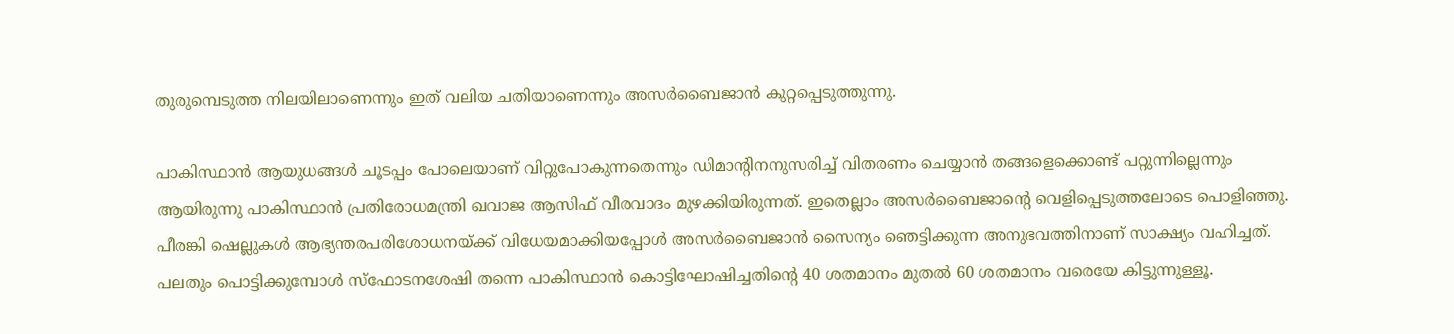തുരുമ്പെടുത്ത നിലയിലാണെന്നും ഇത് വലിയ ചതിയാണെന്നും അസര്‍ബൈജാന്‍ കുറ്റപ്പെടുത്തുന്നു.

പാകിസ്ഥാന്‍ ആയുധങ്ങള്‍ ചൂടപ്പം പോലെയാണ് വിറ്റുപോകുന്നതെന്നും ഡിമാന്‍റിനനുസരിച്ച് വിതരണം ചെയ്യാന്‍ തങ്ങളെക്കൊണ്ട് പറ്റുന്നില്ലെന്നും ആയിരുന്നു പാകിസ്ഥാന്‍ പ്രതിരോധമന്ത്രി ഖവാജ ആസിഫ് വീരവാദം മുഴക്കിയിരുന്നത്. ഇതെല്ലാം അസര്‍ബൈജാന്റെ വെളിപ്പെടുത്തലോടെ പൊളിഞ്ഞു. പീരങ്കി ഷെല്ലുകള്‍ ആഭ്യന്തരപരിശോധനയ്‌ക്ക് വിധേയമാക്കിയപ്പോള്‍ അസര്‍ബൈജാന്‍ സൈന്യം ഞെട്ടിക്കുന്ന അനുഭവത്തിനാണ് സാക്ഷ്യം വഹിച്ചത്. പലതും പൊട്ടിക്കുമ്പോള്‍ സ്ഫോടനശേഷി തന്നെ പാകിസ്ഥാന്‍ കൊട്ടിഘോഷിച്ചതിന്റെ 40 ശതമാനം മുതല്‍ 60 ശതമാനം വരെയേ കിട്ടുന്നുള്ളൂ.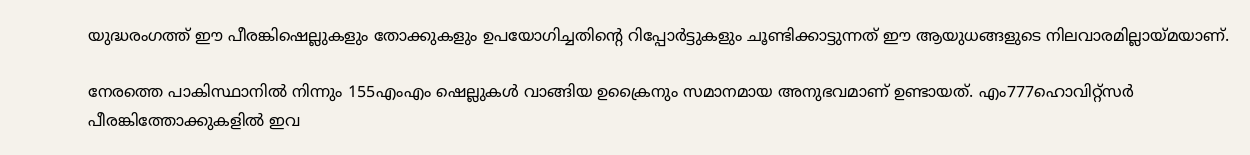യുദ്ധരംഗത്ത് ഈ പീരങ്കിഷെല്ലുകളും തോക്കുകളും ഉപയോഗിച്ചതിന്റെ റിപ്പോര്‍ട്ടുകളും ചൂണ്ടിക്കാട്ടുന്നത് ഈ ആയുധങ്ങളുടെ നിലവാരമില്ലായ്‌മയാണ്.

നേരത്തെ പാകിസ്ഥാനില്‍ നിന്നും 155എംഎം ഷെല്ലുകള്‍ വാങ്ങിയ ഉക്രൈനും സമാനമായ അനുഭവമാണ് ഉണ്ടായത്. എം777ഹൊവിറ്റ്സര്‍ പീരങ്കിത്തോക്കുകളില്‍ ഇവ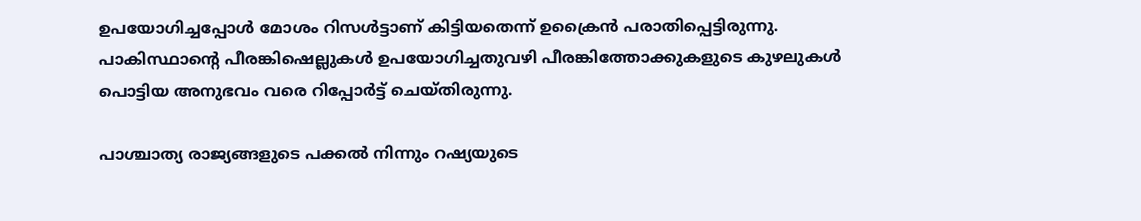ഉപയോഗിച്ചപ്പോള്‍ മോശം റിസള്‍ട്ടാണ് കിട്ടിയതെന്ന് ഉക്രൈന്‍ പരാതിപ്പെട്ടിരുന്നു. പാകിസ്ഥാന്റെ പീരങ്കിഷെല്ലുകള്‍ ഉപയോഗിച്ചതുവഴി പീരങ്കിത്തോക്കുകളുടെ കുഴലുകള്‍ പൊട്ടിയ അനുഭവം വരെ റിപ്പോര്‍ട്ട് ചെയ്തിരുന്നു.

പാശ്ചാത്യ രാജ്യങ്ങളുടെ പക്കല്‍ നിന്നും റഷ്യയുടെ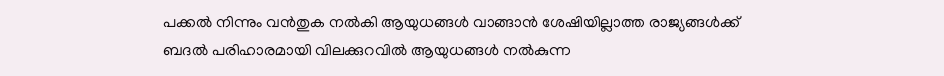പക്കല്‍ നിന്നും വന്‍തുക നല്‍കി ആയുധങ്ങള്‍ വാങ്ങാന്‍ ശേഷിയില്ലാത്ത രാജ്യങ്ങള്‍ക്ക് ബദല്‍ പരിഹാരമായി വിലക്കുറവില്‍ ആയുധങ്ങള്‍ നല്‍കുന്ന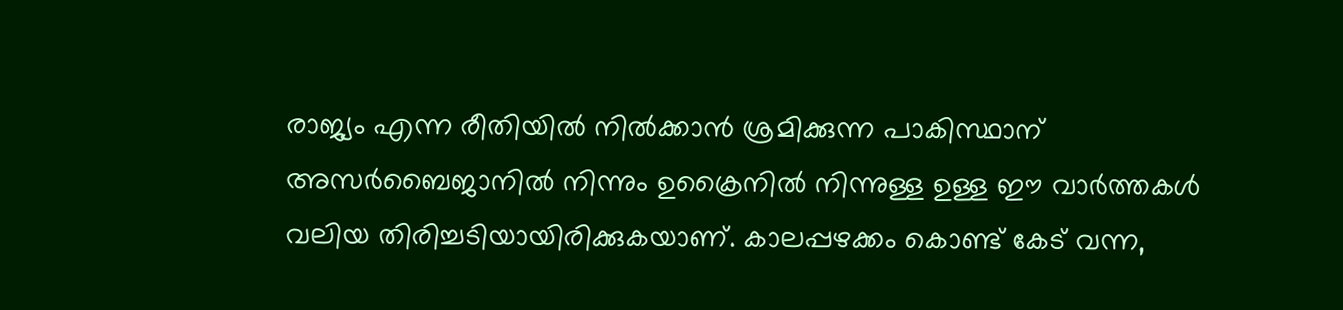രാജ്യം എന്ന രീതിയില്‍ നില്‍ക്കാന്‍ ശ്രമിക്കുന്ന പാകിസ്ഥാന് അസര്‍ബൈജാനില്‍ നിന്നും ഉക്രൈനില്‍ നിന്നുള്ള ഉള്ള ഈ വാര്‍ത്തകള്‍ വലിയ തിരിച്ചടിയായിരിക്കുകയാണ്. കാലപ്പഴക്കം കൊണ്ട് കേട് വന്ന,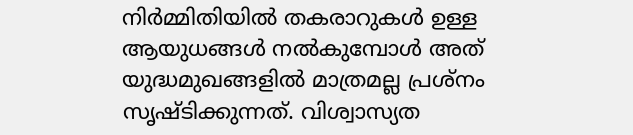നിര്‍മ്മിതിയില്‍ തകരാറുകള്‍ ഉള്ള ആയുധങ്ങള്‍ നല്‍കുമ്പോള്‍ അത് യുദ്ധമുഖങ്ങളില്‍ മാത്രമല്ല പ്രശ്നം സൃഷ്ടിക്കുന്നത്. വിശ്വാസ്യത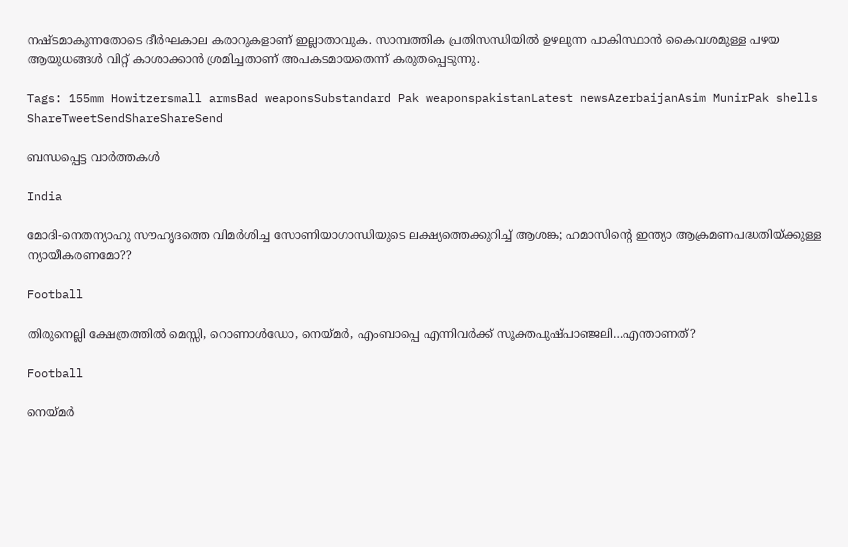നഷ്ടമാകുന്നതോടെ ദീര്‍ഘകാല കരാറുകളാണ് ഇല്ലാതാവുക. സാമ്പത്തിക പ്രതിസന്ധിയില്‍ ഉഴലുന്ന പാകിസ്ഥാന്‍ കൈവശമുള്ള പഴയ ആയുധങ്ങള്‍ വിറ്റ് കാശാക്കാന്‍ ശ്രമിച്ചതാണ് അപകടമായതെന്ന് കരുതപ്പെടുന്നു.

Tags: 155mm Howitzersmall armsBad weaponsSubstandard Pak weaponspakistanLatest newsAzerbaijanAsim MunirPak shells
ShareTweetSendShareShareSend

ബന്ധപ്പെട്ട വാര്‍ത്തകള്‍

India

മോദി-നെതന്യാഹു സൗഹൃദത്തെ വിമര്‍ശിച്ച സോണിയാഗാന്ധിയുടെ ലക്ഷ്യത്തെക്കുറിച്ച് ആശങ്ക; ഹമാസിന്റെ ഇന്ത്യാ ആക്രമണപദ്ധതിയ്‌ക്കുള്ള ന്യായീകരണമോ??

Football

തിരുനെല്ലി ക്ഷേത്രത്തില്‍ മെസ്സി, റൊണാള്‍ഡോ, നെയ്‌മര്‍, എംബാപ്പെ എന്നിവര്‍ക്ക് സൂക്തപുഷ്പാഞ്ജലി…എന്താണത്?

Football

നെയ്‌മര്‍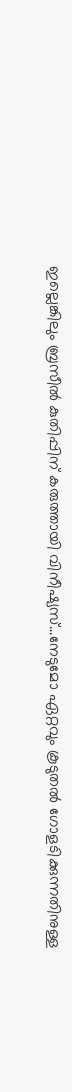ഇല്ലെങ്കിലും ബ്രസീല്‍ കുതിപ്പിന് കരുത്തായി വിനീഷ്യസ്…നേടുമോ ഏറ്റവും കൂടുതല്‍ ഗോളടിക്കുന്നതിനുള്ള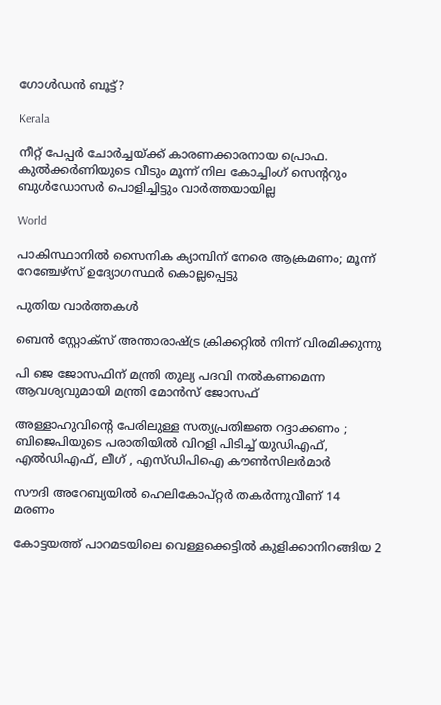ഗോള്‍ഡന്‍ ബൂട്ട്?

Kerala

നീറ്റ് പേപ്പര്‍ ചോര്‍ച്ചയ്‌ക്ക് കാരണക്കാരനായ പ്രൊഫ. കുല്‍ക്കര്‍ണിയുടെ വീടും മൂന്ന് നില കോച്ചിംഗ് സെ‍ന്‍ററും ബുള്‍ഡോസര്‍ പൊളിച്ചിട്ടും വാര്‍ത്തയായില്ല

World

പാകിസ്ഥാനിൽ സൈനിക ക്യാമ്പിന് നേരെ ആക്രമണം; മൂന്ന് റേഞ്ചേഴ്‌സ് ഉദ്യോഗസ്ഥര്‍ കൊല്ലപ്പെട്ടു

പുതിയ വാര്‍ത്തകള്‍

ബെന്‍ സ്റ്റോക്സ് അന്താരാഷ്‌ട്ര ക്രിക്കറ്റില്‍ നിന്ന് വിരമിക്കുന്നു

പി ജെ ജോസഫിന് മന്ത്രി തുല്യ പദവി നല്‍കണമെന്ന ആവശ്യവുമായി മന്ത്രി മോന്‍സ് ജോസഫ്

അള്ളാഹുവിന്റെ പേരിലുള്ള സത്യപ്രതിജ്ഞ റദ്ദാക്കണം ; ബിജെപിയുടെ പരാതിയിൽ വിറളി പിടിച്ച് യുഡിഎഫ്, എൽഡിഎഫ്, ലീഗ് , എസ്ഡിപിഐ കൗൺസിലർമാർ

സൗദി അറേബ്യയില്‍ ഹെലികോപ്റ്റര്‍ തകര്‍ന്നുവീണ് 14 മരണം

കോട്ടയത്ത് പാറമടയിലെ വെള്ളക്കെട്ടില്‍ കുളിക്കാനിറങ്ങിയ 2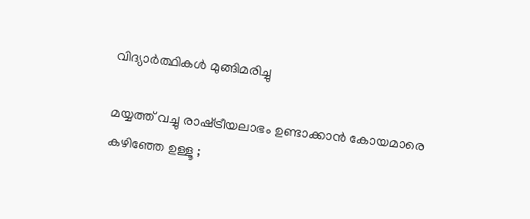വിദ്യാര്‍ത്ഥികള്‍ മുങ്ങിമരിച്ചു

മയ്യത്ത് വച്ചു രാഷ്‌ട്രീയലാഭം ഉണ്ടാക്കാൻ കോയമാരെ കഴിഞ്ഞേ ഉള്ളൂ ;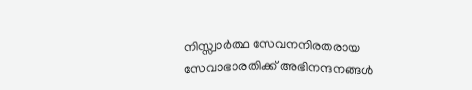നിസ്സ്വാർത്ഥ സേവനനിരതരായ സേവാഭാരതിക്ക് അഭിനന്ദനങ്ങൾ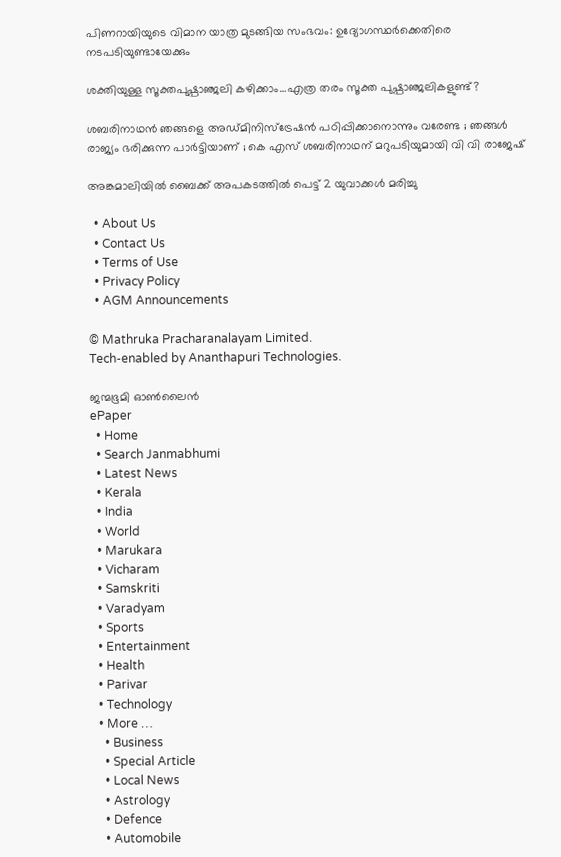പിണറായിയുടെ വിമാന യാത്ര മുടങ്ങിയ സംഭവം: ഉദ്യോഗസ്ഥര്‍ക്കെതിരെ നടപടിയുണ്ടായേക്കും

ശക്തിയുള്ള സൂക്തപുഷ്പാഞ്ജലി കഴിക്കാം…എത്ര തരം സൂക്ത പുഷ്പാഞ്ജലികളുണ്ട്?

ശബരിനാഥൻ ഞങ്ങളെ അഡ്മിനിസ്‌ട്രേഷൻ പഠിപ്പിക്കാനൊന്നും വരേണ്ട ; ഞങ്ങൾ രാജ്യം ഭരിക്കുന്ന പാർട്ടിയാണ് ; കെ എസ് ശബരിനാഥന് മറുപടിയുമായി വി വി രാജേഷ്

അങ്കമാലിയില്‍ ബൈക്ക് അപകടത്തില്‍ പെട്ട് 2 യുവാക്കള്‍ മരിച്ചു

  • About Us
  • Contact Us
  • Terms of Use
  • Privacy Policy
  • AGM Announcements

© Mathruka Pracharanalayam Limited.
Tech-enabled by Ananthapuri Technologies.

ജന്മഭൂമി ഓണ്‍ലൈന്‍
ePaper
  • Home
  • Search Janmabhumi
  • Latest News
  • Kerala
  • India
  • World
  • Marukara
  • Vicharam
  • Samskriti
  • Varadyam
  • Sports
  • Entertainment
  • Health
  • Parivar
  • Technology
  • More …
    • Business
    • Special Article
    • Local News
    • Astrology
    • Defence
    • Automobile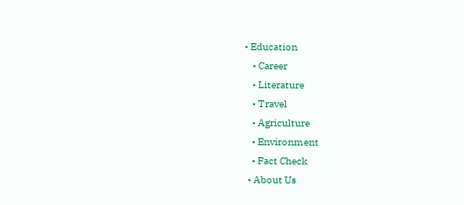• Education
    • Career
    • Literature
    • Travel
    • Agriculture
    • Environment
    • Fact Check
  • About Us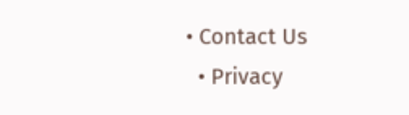• Contact Us
  • Privacy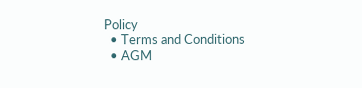Policy
  • Terms and Conditions
  • AGM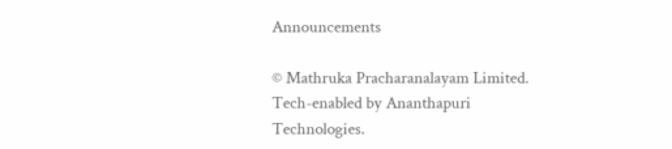Announcements

© Mathruka Pracharanalayam Limited.
Tech-enabled by Ananthapuri Technologies.